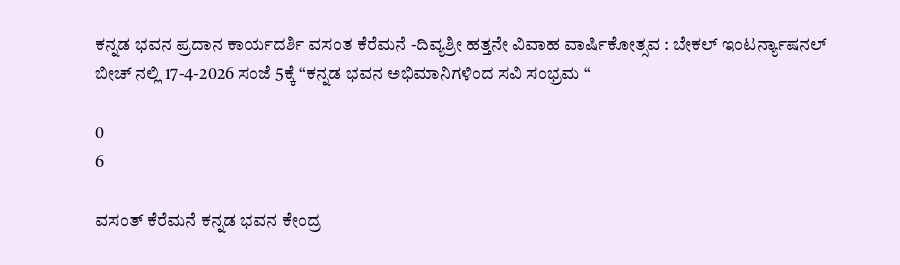ಕನ್ನಡ ಭವನ ಪ್ರದಾನ ಕಾರ್ಯದರ್ಶಿ ವಸಂತ ಕೆರೆಮನೆ -ದಿವ್ಯಶ್ರೀ ಹತ್ತನೇ ವಿವಾಹ ವಾರ್ಷಿಕೋತ್ಸವ : ಬೇಕಲ್ ಇಂಟರ್ನ್ಯಾಷನಲ್ ಬೀಚ್ ನಲ್ಲಿ 17-4-2026 ಸಂಜೆ 5ಕ್ಕೆ “ಕನ್ನಡ ಭವನ ಅಭಿಮಾನಿಗಳಿಂದ ಸವಿ ಸಂಭ್ರಮ “

0
6

ವಸಂತ್ ಕೆರೆಮನೆ ಕನ್ನಡ ಭವನ ಕೇಂದ್ರ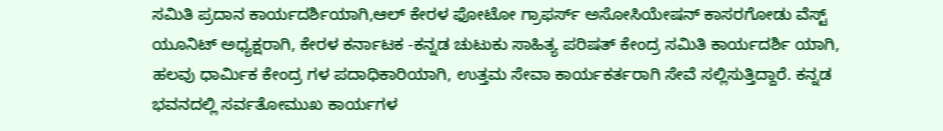ಸಮಿತಿ ಪ್ರದಾನ ಕಾರ್ಯದರ್ಶಿಯಾಗಿ,ಆಲ್ ಕೇರಳ ಫೋಟೋ ಗ್ರಾಫರ್ಸ್ ಅಸೋಸಿಯೇಷನ್ ಕಾಸರಗೋಡು ವೆಸ್ಟ್ ಯೂನಿಟ್ ಅಧ್ಯಕ್ಷರಾಗಿ, ಕೇರಳ ಕರ್ನಾಟಕ -ಕನ್ನಡ ಚುಟುಕು ಸಾಹಿತ್ಯ ಪರಿಷತ್ ಕೇಂದ್ರ ಸಮಿತಿ ಕಾರ್ಯದರ್ಶಿ ಯಾಗಿ, ಹಲವು ಧಾರ್ಮಿಕ ಕೇಂದ್ರ ಗಳ ಪದಾಧಿಕಾರಿಯಾಗಿ, ಉತ್ತಮ ಸೇವಾ ಕಾರ್ಯಕರ್ತರಾಗಿ ಸೇವೆ ಸಲ್ಲಿಸುತ್ತಿದ್ದಾರೆ. ಕನ್ನಡ ಭವನದಲ್ಲಿ ಸರ್ವತೋಮುಖ ಕಾರ್ಯಗಳ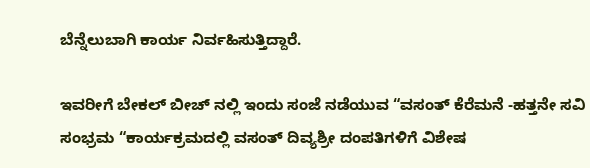ಬೆನ್ನೆಲುಬಾಗಿ ಕಾರ್ಯ ನಿರ್ವಹಿಸುತ್ತಿದ್ದಾರೆ.

ಇವರೀಗೆ ಬೇಕಲ್ ಬೀಚ್ ನಲ್ಲಿ ಇಂದು ಸಂಜೆ ನಡೆಯುವ “ವಸಂತ್ ಕೆರೆಮನೆ -ಹತ್ತನೇ ಸವಿ ಸಂಭ್ರಮ “ಕಾರ್ಯಕ್ರಮದಲ್ಲಿ ವಸಂತ್ ದಿವ್ಯಶ್ರೀ ದಂಪತಿಗಳಿಗೆ ವಿಶೇಷ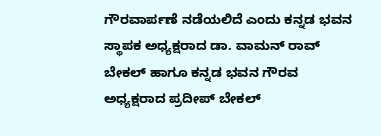ಗೌರವಾರ್ಪಣೆ ನಡೆಯಲಿದೆ ಎಂದು ಕನ್ನಡ ಭವನ ಸ್ಥಾಪಕ ಅಧ್ಯಕ್ಷರಾದ ಡಾ. ವಾಮನ್ ರಾವ್ ಬೇಕಲ್ ಹಾಗೂ ಕನ್ನಡ ಭವನ ಗೌರವ ಅಧ್ಯಕ್ಷರಾದ ಪ್ರದೀಪ್ ಬೇಕಲ್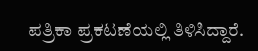ಪತ್ರಿಕಾ ಪ್ರಕಟಣೆಯಲ್ಲಿ ತಿಳಿಸಿದ್ದಾರೆ.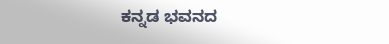ಕನ್ನಡ ಭವನದ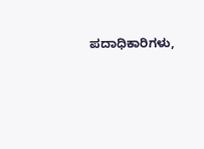ಪದಾಧಿಕಾರಿಗಳು,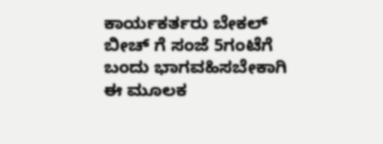ಕಾರ್ಯಕರ್ತರು ಬೇಕಲ್ ಬೀಚ್ ಗೆ ಸಂಜೆ 5ಗಂಟೆಗೆ ಬಂದು ಭಾಗವಹಿಸಬೇಕಾಗಿ ಈ ಮೂಲಕ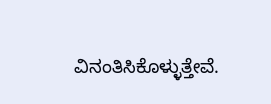ವಿನಂತಿಸಿಕೊಳ್ಳುತ್ತೇವೆ.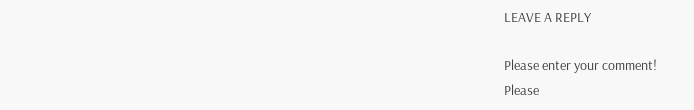LEAVE A REPLY

Please enter your comment!
Please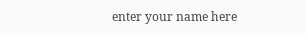enter your name here